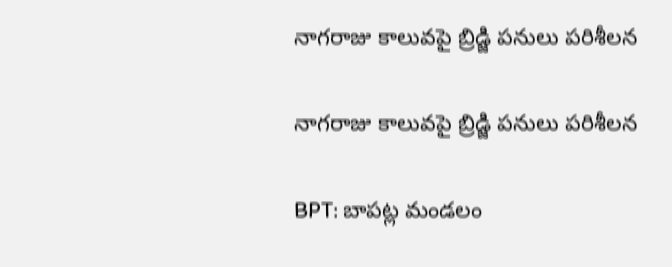నాగరాజు కాలువపై బ్రిడ్జి పనులు పరిశీలన

నాగరాజు కాలువపై బ్రిడ్జి పనులు పరిశీలన

BPT: బాపట్ల మండలం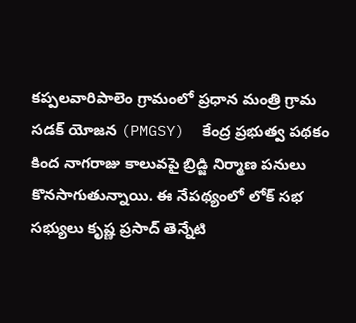కప్పలవారిపాలెం గ్రామంలో ప్రధాన మంత్రి గ్రామ సడక్ యోజన (PMGSY)  కేంద్ర ప్రభుత్వ పథకం కింద నాగరాజు కాలువపై బ్రిడ్జి నిర్మాణ పనులు కొనసాగుతున్నాయి. ఈ నేపథ్యంలో లోక్ సభ సభ్యులు కృష్ణ ప్రసాద్ తెన్నేటి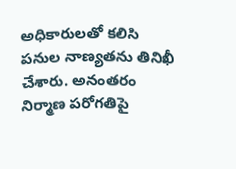అధికారులతో కలిసి పనుల నాణ్యతను తినిఖీ చేశారు. అనంతరం నిర్మాణ పరోగతిపై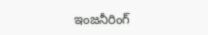ఇంజనీరింగ్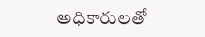అధికారులతో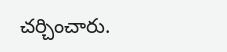చర్చించారు.